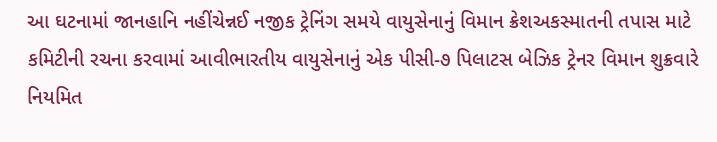આ ઘટનામાં જાનહાનિ નહીંચેન્નઈ નજીક ટ્રેનિંગ સમયે વાયુસેનાનું વિમાન ક્રેશઅકસ્માતની તપાસ માટે કમિટીની રચના કરવામાં આવીભારતીય વાયુસેનાનું એક પીસી-૭ પિલાટસ બેઝિક ટ્રેનર વિમાન શુક્રવારે નિયમિત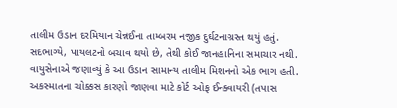તાલીમ ઉડાન દરમિયાન ચેન્નઈના તામ્બરમ નજીક દુર્ઘટનાગ્રસ્ત થયું હતું.
સદભાગ્યે, પાયલટનો બચાવ થયો છે, તેથી કોઈ જાનહાનિના સમાચાર નથી.
વાયુસેનાએ જણાવ્યું કે આ ઉડાન સામાન્ય તાલીમ મિશનનો એક ભાગ હતી. અકસ્માતના ચોક્કસ કારણો જાણવા માટે કોર્ટ ઓફ ઈન્ક્વાયરી (તપાસ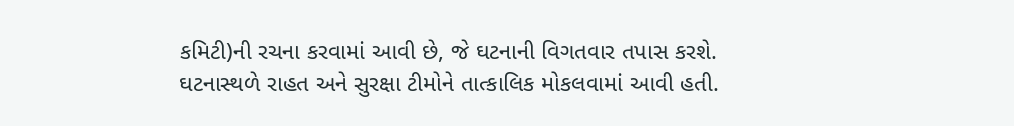કમિટી)ની રચના કરવામાં આવી છે, જે ઘટનાની વિગતવાર તપાસ કરશે.
ઘટનાસ્થળે રાહત અને સુરક્ષા ટીમોને તાત્કાલિક મોકલવામાં આવી હતી.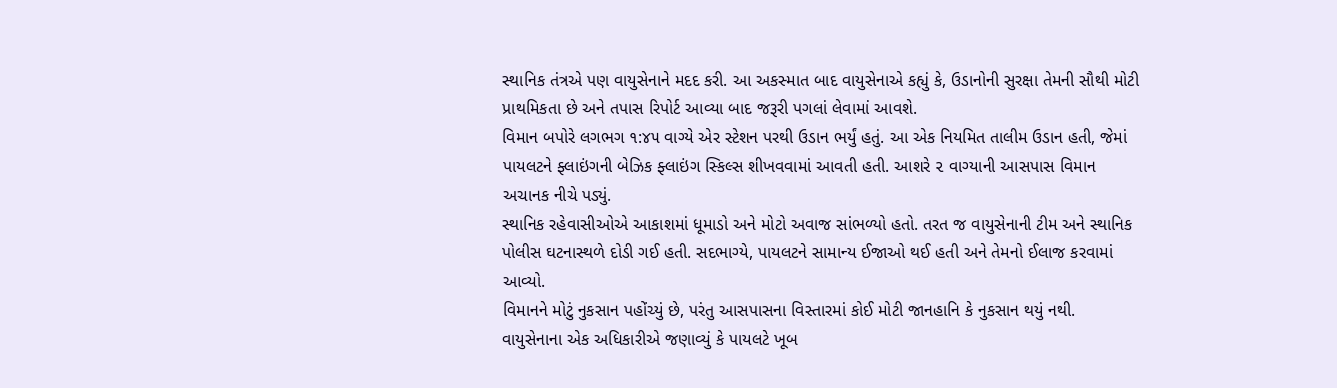સ્થાનિક તંત્રએ પણ વાયુસેનાને મદદ કરી. આ અકસ્માત બાદ વાયુસેનાએ કહ્યું કે, ઉડાનોની સુરક્ષા તેમની સૌથી મોટી પ્રાથમિકતા છે અને તપાસ રિપોર્ટ આવ્યા બાદ જરૂરી પગલાં લેવામાં આવશે.
વિમાન બપોરે લગભગ ૧:૪૫ વાગ્યે એર સ્ટેશન પરથી ઉડાન ભર્યું હતું. આ એક નિયમિત તાલીમ ઉડાન હતી, જેમાં પાયલટને ફ્લાઇંગની બેઝિક ફ્લાઇંગ સ્કિલ્સ શીખવવામાં આવતી હતી. આશરે ૨ વાગ્યાની આસપાસ વિમાન અચાનક નીચે પડ્યું.
સ્થાનિક રહેવાસીઓએ આકાશમાં ધૂમાડો અને મોટો અવાજ સાંભળ્યો હતો. તરત જ વાયુસેનાની ટીમ અને સ્થાનિક પોલીસ ઘટનાસ્થળે દોડી ગઈ હતી. સદભાગ્યે, પાયલટને સામાન્ય ઈજાઓ થઈ હતી અને તેમનો ઈલાજ કરવામાં આવ્યો.
વિમાનને મોટું નુકસાન પહોંચ્યું છે, પરંતુ આસપાસના વિસ્તારમાં કોઈ મોટી જાનહાનિ કે નુકસાન થયું નથી. વાયુસેનાના એક અધિકારીએ જણાવ્યું કે પાયલટે ખૂબ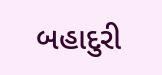બહાદુરી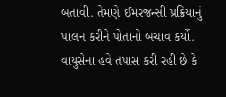બતાવી. તેમણે ઈમરજન્સી પ્રક્રિયાનું પાલન કરીને પોતાનો બચાવ કર્યો.
વાયુસેના હવે તપાસ કરી રહી છે કે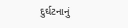દુર્ઘટનાનું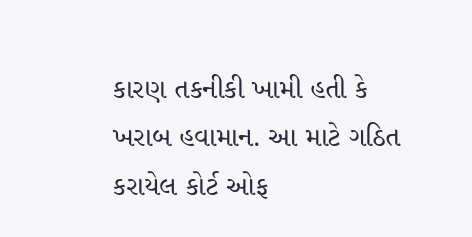કારણ તકનીકી ખામી હતી કે ખરાબ હવામાન. આ માટે ગઠિત કરાયેલ કોર્ટ ઓફ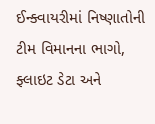ઈન્ક્વાયરીમાં નિષ્ણાતોની ટીમ વિમાનના ભાગો, ફ્લાઇટ ડેટા અને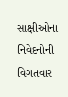સાક્ષીઓના નિવેદનોની વિગતવાર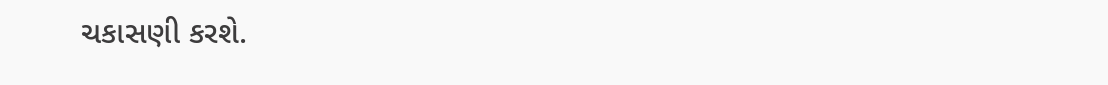ચકાસણી કરશે.